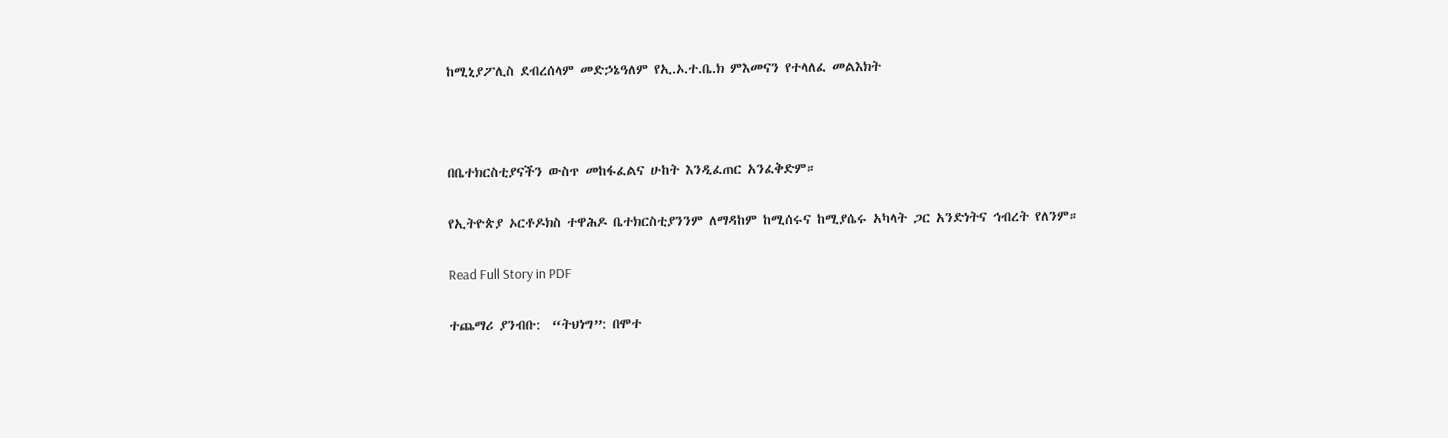ከሚኒያፖሊስ ደብረሰላም መድኃኔዓለም የኢ.ኦ.ተ.ቤ.ክ ምእመናን የተላለፈ መልእክት



በቤተክርስቲያናችን ውስጥ መከፋፈልና ሁከት እንዲፈጠር አንፈቅድም።

የኢትዮጵያ ኦርቶዶክስ ተዋሕዶ ቤተክርስቲያንንም ለማዳከም ከሚሰሩና ከሚያሴሩ አካላት ጋር አንድነትና ኅብረት የለንም።

Read Full Story in PDF

ተጨማሪ ያንብቡ:  “ትህነግ”: በሞተ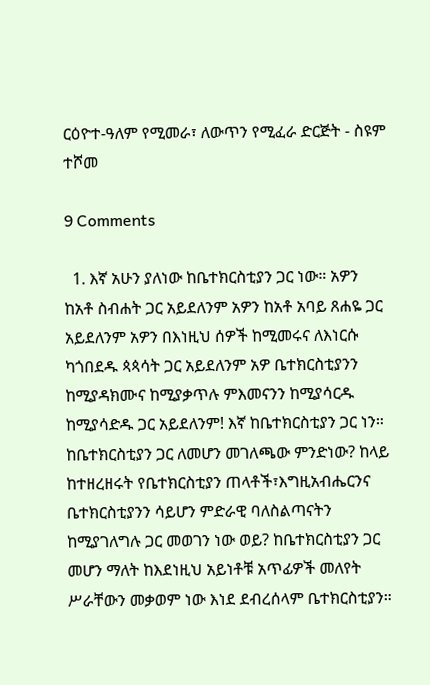ርዕዮተ-ዓለም የሚመራ፣ ለውጥን የሚፈራ ድርጅት - ስዩም ተሾመ

9 Comments

  1. እኛ አሁን ያለነው ከቤተክርስቲያን ጋር ነው። አዎን ከአቶ ስብሐት ጋር አይደለንም አዎን ከአቶ አባይ ጸሐዬ ጋር አይደለንም አዎን በእነዚህ ሰዎች ከሚመሩና ለእነርሱ ካጎበደዱ ጳጳሳት ጋር አይደለንም አዎ ቤተክርስቲያንን ከሚያዳክሙና ከሚያቃጥሉ ምእመናንን ከሚያሳርዱ ከሚያሳድዱ ጋር አይደለንም! እኛ ከቤተክርስቲያን ጋር ነን። ከቤተክርስቲያን ጋር ለመሆን መገለጫው ምንድነው? ከላይ ከተዘረዘሩት የቤተክርስቲያን ጠላቶች፣እግዚአብሔርንና ቤተክርስቲያንን ሳይሆን ምድራዊ ባለስልጣናትን ከሚያገለግሉ ጋር መወገን ነው ወይ? ከቤተክርስቲያን ጋር መሆን ማለት ከእደነዚህ አይነቶቹ አጥፊዎች መለየት ሥራቸውን መቃወም ነው እነደ ደብረሰላም ቤተክርስቲያን።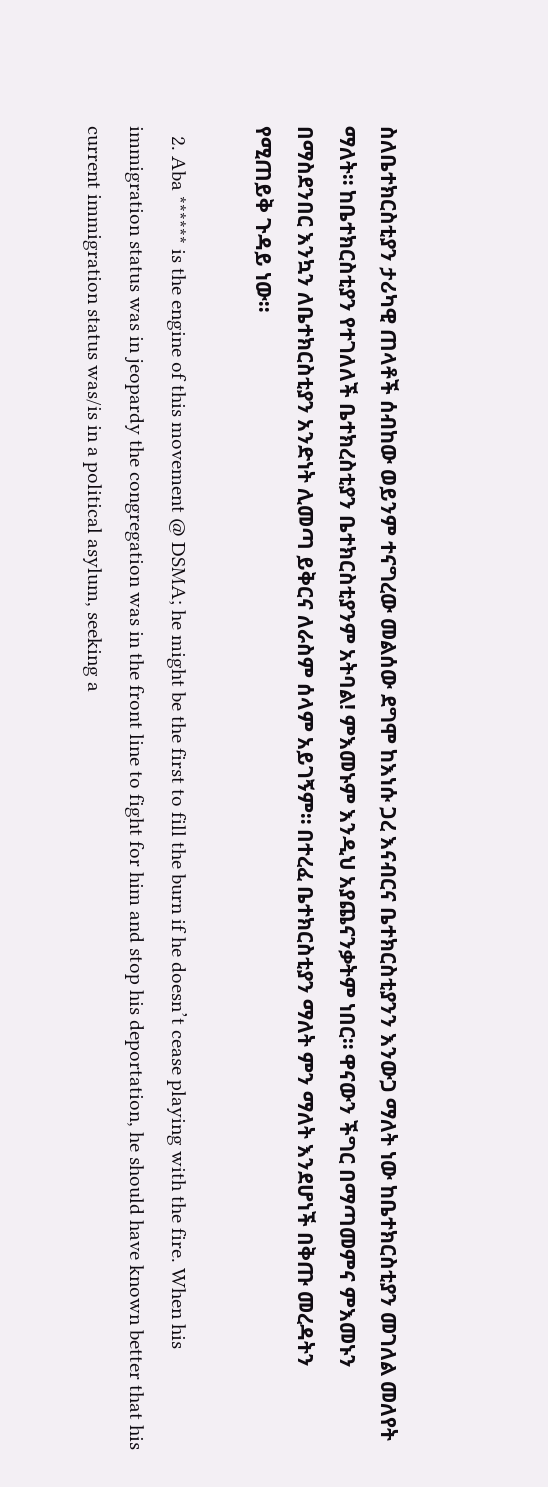ስለቤተክርስቲያን ታሪካዊ ጠላቶች ሰብከው ወይንም ተናግረው መልሰው ደግሞ ከእነሱ ጋረ እናብርና ቤተክርስቲያንን እንውጋ ማለት ነው ከቤተክርስቲያን መገለል መለየት ማለት። ከቤተክርስቲያን የተገለለች ቤተክረስቲያን ቤተክርስቲያንም አትባል! ምእመኑም እንዲህ አያጨናንቃትም ነበር። ዋናውን ችግር በማጣመምና ምእመኑን በማስደንበር እንኳን ለቤተክርስቲያን አንድነት ሊመጣ ይቅርና ለራስም ሰላም አይገኝም። በተረፈ ቤተክርስቲያን ማለት ምን ማለት እንደሆነች በቅጡ መረዳትን የሚጠይቅ ጉዳይ ነው።

  2. Aba ****** is the engine of this movement @ DSMA; he might be the first to fill the burn if he doesn’t cease playing with the fire. When his immigration status was in jeopardy the congregation was in the front line to fight for him and stop his deportation, he should have known better that his current immigration status was/is in a political asylum, seeking a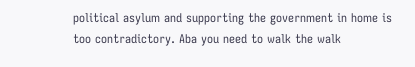political asylum and supporting the government in home is too contradictory. Aba you need to walk the walk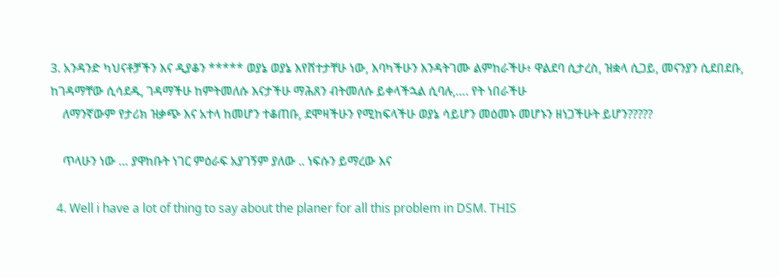3. አንዳንድ ካህናቶቻችን እና ዲያቆን ***** ወያኔ ወያኔ እየሸተታቸሁ ነው, እባካችሁን እንዳትገሙ ልምከራችሁ፥ ዋልደባ ሲታረስ, ዝቋላ ሲጋይ, መናንያን ሲደበደቡ, ከገዳማቸው ሲሳደዱ, ገዳማችሁ ከምትመለሱ እናታችሁ ማሕጸን ብትመለሱ ይቀላችኋል ሲባሉ,…. የት ነበራችሁ
    ለማንኛውም የታሪክ ዝቃጭ እና አተላ ከመሆን ተቆጠቡ, ደሞዛችሁን የሚከፍላችሁ ወያኔ ሳይሆን መዕመኑ መሆኑን ዘነጋችሁት ይሆን?????

    ጥላሁን ነው … ያዋከቡት ነገር ምዕራፍ አያገኝም ያለው .. ነፍሱን ይማረው እና

  4. Well i have a lot of thing to say about the planer for all this problem in DSM. THIS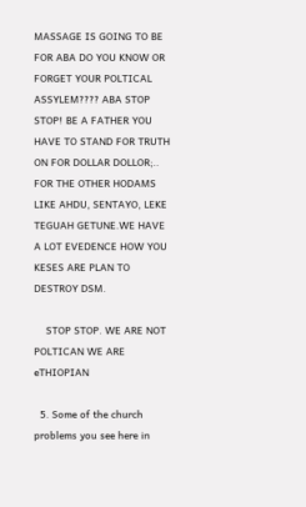MASSAGE IS GOING TO BE FOR ABA DO YOU KNOW OR FORGET YOUR POLTICAL ASSYLEM???? ABA STOP STOP! BE A FATHER YOU HAVE TO STAND FOR TRUTH ON FOR DOLLAR DOLLOR;.. FOR THE OTHER HODAMS LIKE AHDU, SENTAYO, LEKE TEGUAH GETUNE.WE HAVE A LOT EVEDENCE HOW YOU KESES ARE PLAN TO DESTROY DSM.

    STOP STOP. WE ARE NOT POLTICAN WE ARE eTHIOPIAN

  5. Some of the church problems you see here in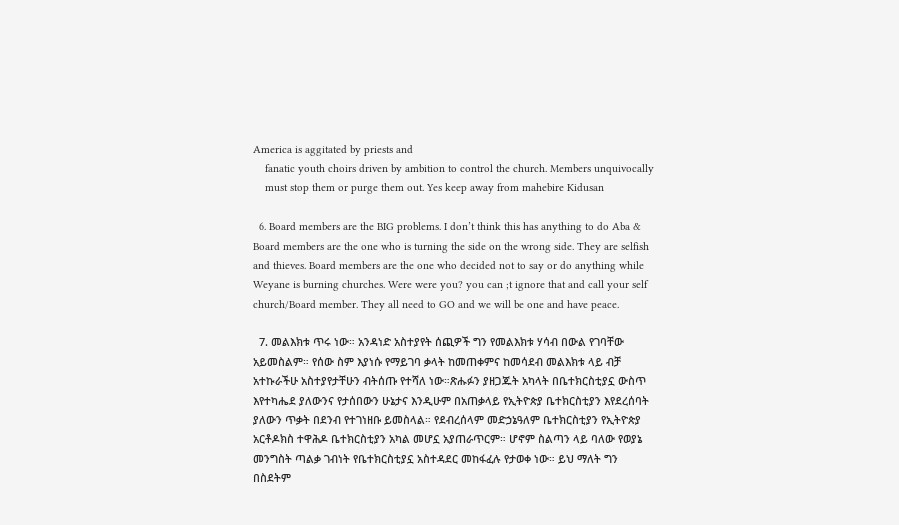America is aggitated by priests and
    fanatic youth choirs driven by ambition to control the church. Members unquivocally
    must stop them or purge them out. Yes keep away from mahebire Kidusan

  6. Board members are the BIG problems. I don’t think this has anything to do Aba & Board members are the one who is turning the side on the wrong side. They are selfish and thieves. Board members are the one who decided not to say or do anything while Weyane is burning churches. Were were you? you can ;t ignore that and call your self church/Board member. They all need to GO and we will be one and have peace.

  7. መልእክቱ ጥሩ ነው። አንዳነድ አስተያየት ሰጪዎች ግን የመልእክቱ ሃሳብ በውል የገባቸው አይመስልም። የሰው ስም እያነሱ የማይገባ ቃላት ከመጠቀምና ከመሳደብ መልእክቱ ላይ ብቻ አተኩራችሁ አስተያየታቸሁን ብትሰጡ የተሻለ ነው።ጽሑፉን ያዘጋጁት አካላት በቤተክርስቲያኗ ውስጥ እየተካሔደ ያለውንና የታሰበውን ሁኔታና እንዲሁም በአጠቃላይ የኢትዮጵያ ቤተክርስቲያን እየደረሰባት ያለውን ጥቃት በደንብ የተገነዘቡ ይመስላል። የደብረሰላም መድኃኔዓለም ቤተክርስቲያን የኢትዮጵያ አርቶዶክስ ተዋሕዶ ቤተክርስቲያን አካል መሆኗ አያጠራጥርም። ሆኖም ስልጣን ላይ ባለው የወያኔ መንግስት ጣልቃ ገብነት የቤተክርስቲያኗ አስተዳደር መከፋፈሉ የታወቀ ነው። ይህ ማለት ግን በስደትም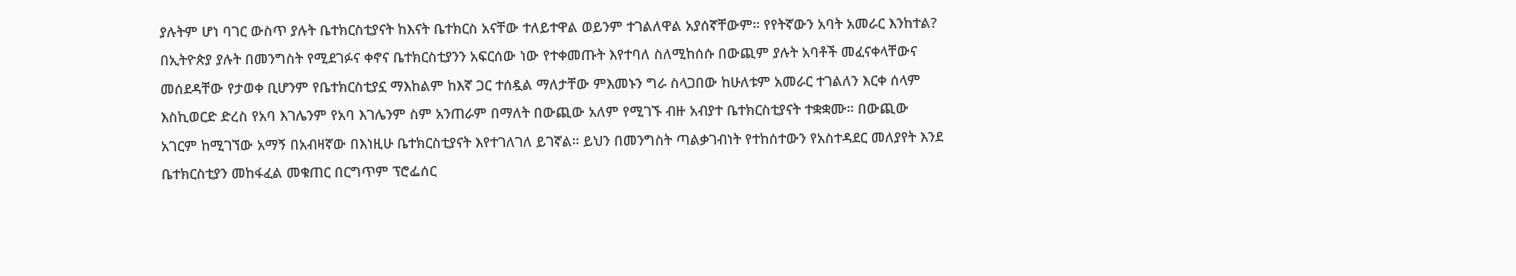ያሉትም ሆነ ባገር ውስጥ ያሉት ቤተክርስቲያናት ከእናት ቤተክርስ አናቸው ተለይተዋል ወይንም ተገልለዋል አያሰኛቸውም። የየትኛውን አባት አመራር እንከተል? በኢትዮጵያ ያሉት በመንግስት የሚደገፉና ቀኖና ቤተክርስቲያንን አፍርሰው ነው የተቀመጡት እየተባለ ስለሚከሰሱ በውጪም ያሉት አባቶች መፈናቀላቸውና መሰደዳቸው የታወቀ ቢሆንም የቤተክርስቲያኗ ማእከልም ከእኛ ጋር ተሰዷል ማለታቸው ምእመኑን ግራ ስላጋበው ከሁለቱም አመራር ተገልለን እርቀ ሰላም እስኪወርድ ድረስ የአባ እገሌንም የአባ እገሌንም ስም አንጠራም በማለት በውጪው አለም የሚገኙ ብዙ አብያተ ቤተክርስቲያናት ተቋቋሙ። በውጪው አገርም ከሚገኘው አማኝ በአብዛኛው በእነዚሁ ቤተክርስቲያናት እየተገለገለ ይገኛል። ይህን በመንግስት ጣልቃገብነት የተከሰተውን የአስተዳደር መለያየት እንደ ቤተክርስቲያን መከፋፈል መቁጠር በርግጥም ፕሮፌሰር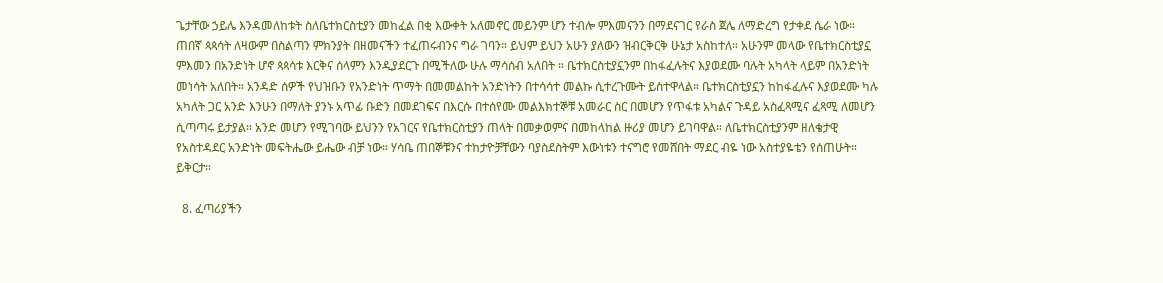ጌታቸው ኃይሌ እንዳመለከቱት ስለቤተክርስቲያን መከፈል በቂ እውቀት አለመኖር መይንም ሆን ተብሎ ምእመናንን በማደናገር የራስ ጀሌ ለማድረግ የታቀደ ሴራ ነው። ጠበኛ ጳጳሳት ለዛውም በስልጣን ምክንያት በዘመናችን ተፈጠሩብንና ግራ ገባን። ይህም ይህን አሁን ያለውን ዝብርቅርቅ ሁኔታ አስከተለ። አሁንም መላው የቤተክርስቲያኗ ምእመን በአንድነት ሆኖ ጳጳሳቱ እርቅና ሰላምን እንዲያደርጉ በሚችለው ሁሉ ማሳሰብ አለበት ። ቤተክርስቲያኗንም በከፋፈሉትና እያወደሙ ባሉት አካላት ላይም በአንድነት መነሳት አለበት። አንዳድ ሰዎች የህዝቡን የአንድነት ጥማት በመመልከት አንድነትን በተሳሳተ መልኩ ሲተረጉሙት ይስተዋላል። ቤተክርስቲያኗን ከከፋፈሉና እያወደሙ ካሉ አካለት ጋር አንድ እንሁን በማለት ያንኑ አጥፊ ቡድን በመደገፍና በእርሱ በተሰየሙ መልእክተኞቹ አመራር ስር በመሆን የጥፋቱ አካልና ጉዳይ አስፈጻሚና ፈጻሚ ለመሆን ሲጣጣሩ ይታያል። አንድ መሆን የሚገባው ይህንን የአገርና የቤተክርስቲያን ጠላት በመቃወምና በመከላከል ዙሪያ መሆን ይገባዋል። ለቤተክርስቲያንም ዘለቄታዊ የአስተዳደር አንድነት መፍትሔው ይሔው ብቻ ነው። ሃሳቤ ጠበኞቹንና ተከታዮቻቸውን ባያስደስትም እውነቱን ተናግሮ የመሸበት ማደር ብዬ ነው አስተያዬቴን የሰጠሁት። ይቅርታ።

  8. ፈጣሪያችን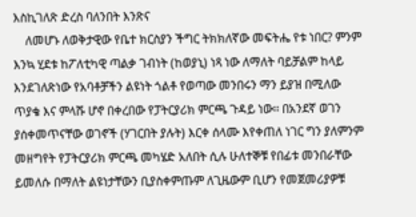እስኪገለጽ ድረስ ባለንበት እንጽና
    ለመሆኑ ለወቅታዊው የቤተ ክርስያን ችግር ትክክለኛው መፍትሔ የቱ ነበር? ምንም እንኳ ሂደቱ ከፖለቲካዊ ጣልቃ ገብነት (ከወያኒ) ነጻ ነው ለማለት ባይቻልም ከላይ እንደገለጽነው የአባቶቻችን ልዩነት ጎልቶ የወጣው መንበሩን ማን ይያዝ በሚለው ጥያቄ እና ምላሹ ሆኖ በቀረበው የፓትርያሪክ ምርጫ ጉዳይ ነው፡፡ በአንደኛ ወገን ያሰቀመጥናቸው ወገኖች (ሃገርበት ያሉት) እርቀ ሰላሙ እየቀጠለ ነገር ግን ያለምንም መዘግየት የፓትርያሪክ ምርጫ መካሄድ አለበት ሲሉ ሁለተኞቹ የበፊቱ መንበራቸው ይመለሱ በማለት ልዩነታቸውን ቢያስቀምጡም ለጊዜውም ቢሆን የመጀመሪያዎቹ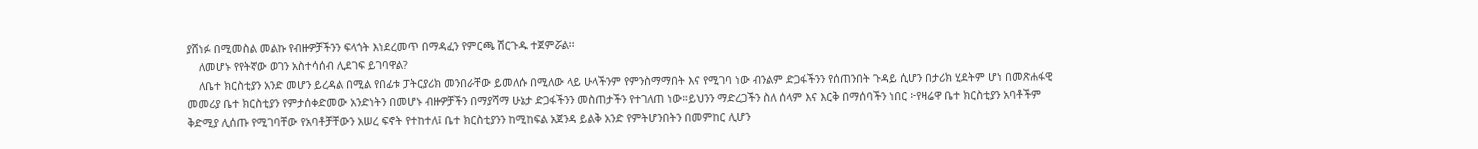ያሸነፉ በሚመስል መልኩ የብዙዎቻችንን ፍላጎት እነደረመጥ በማዳፈን የምርጫ ሽርጉዱ ተጀምሯል፡፡
    ለመሆኑ የየትኛው ወገን አስተሳሰብ ሊደገፍ ይገባዋል?
    ለቤተ ክርስቲያን አንድ መሆን ይረዳል በሚል የበፊቱ ፓትርያሪክ መንበራቸው ይመለሱ በሚለው ላይ ሁላችንም የምንስማማበት እና የሚገባ ነው ብንልም ድጋፋችንን የሰጠንበት ጉዳይ ሲሆን በታሪክ ሂደትም ሆነ በመጽሐፋዊ መመሪያ ቤተ ክርስቲያን የምታሰቀድመው አንድነትን በመሆኑ ብዙዎቻችን በማያሻማ ሁኔታ ድጋፋችንን መስጠታችን የተገለጠ ነው።ይህንን ማድረጋችን ስለ ሰላም እና እርቅ በማሰባችን ነበር ፦የዛሬዋ ቤተ ክርስቲያን አባቶችም ቅድሚያ ሊሰጡ የሚገባቸው የአባቶቻቸውን አሠረ ፍኖት የተከተለ፤ ቤተ ክርስቲያንን ከሚከፍል አጀንዳ ይልቅ አንድ የምትሆንበትን በመምከር ሊሆን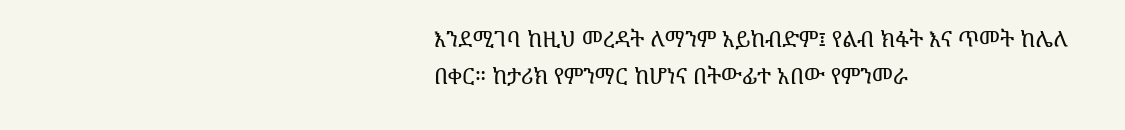እንደሚገባ ከዚህ መረዳት ለማንም አይከብድም፤ የልብ ክፋት እና ጥመት ከሌለ በቀር። ከታሪክ የምንማር ከሆነና በትውፊተ አበው የምንመራ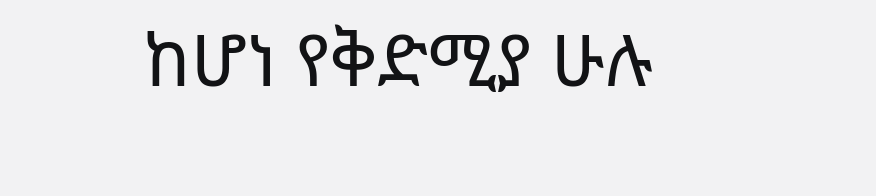ከሆነ የቅድሚያ ሁሉ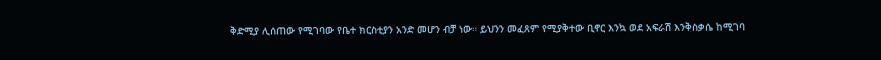ቅድሚያ ሊሰጠው የሚገባው የቤተ ክርስቲያን አንድ መሆን ብቻ ነው። ይህንን መፈጸም የሚያቅተው ቢኖር እንኳ ወደ አፍራሽ እንቅስቃሴ ከሚገባ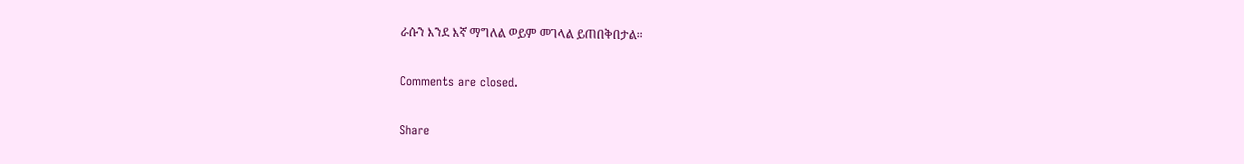ራሱን እንደ እኛ ማግለል ወይም መገላል ይጠበቅበታል።

Comments are closed.

Share